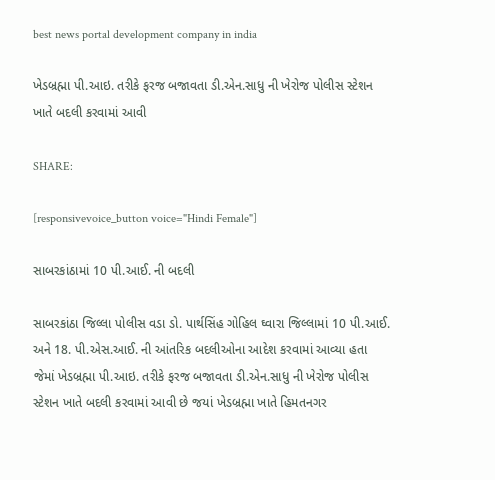best news portal development company in india

ખેડબ્રહ્મા પી.આઇ. તરીકે ફરજ બજાવતા ડી.એન.સાધુ ની ખેરોજ પોલીસ સ્ટેશન ખાતે બદલી કરવામાં આવી

SHARE:

[responsivevoice_button voice="Hindi Female"]

સાબરકાંઠામાં 10 પી.આઈ. ની બદલી

સાબરકાંઠા જિલ્લા પોલીસ વડા ડો. પાર્થસિંહ ગોહિલ ઘ્વારા જિલ્લામાં 10 પી.આઈ. અને 18. પી.એસ.આઈ. ની આંતરિક બદલીઓના આદેશ કરવામાં આવ્યા હતા જેમાં ખેડબ્રહ્મા પી.આઇ. તરીકે ફરજ બજાવતા ડી.એન.સાધુ ની ખેરોજ પોલીસ સ્ટેશન ખાતે બદલી કરવામાં આવી છે જયાં ખેડબ્રહ્મા ખાતે હિમતનગર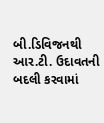બી.ડિવિજનથી આર.ટી. ઉદાવતની બદલી કરવામાં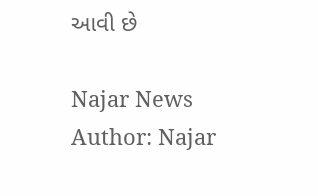આવી છે

Najar News
Author: Najar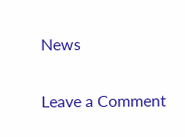News

Leave a Comment